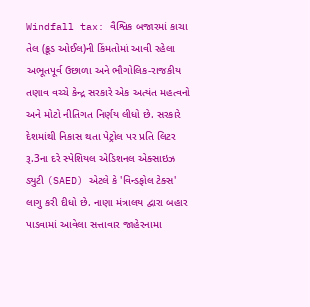Windfall tax: વૈશ્વિક બજારમાં કાચા તેલ (ક્રૂડ ઓઈલ)ની કિંમતોમાં આવી રહેલા અભૂતપૂર્વ ઉછાળા અને ભૌગોલિક-રાજકીય તણાવ વચ્ચે કેન્દ્ર સરકારે એક અત્યંત મહત્વનો અને મોટો નીતિગત નિર્ણય લીધો છે. સરકારે દેશમાંથી નિકાસ થતા પેટ્રોલ પર પ્રતિ લિટર રૂ.3ના દરે સ્પેશિયલ એડિશનલ એક્સાઇઝ ડ્યુટી (SAED) એટલે કે 'વિન્ડફોલ ટેક્સ' લાગુ કરી દીધો છે. નાણા મંત્રાલય દ્વારા બહાર પાડવામાં આવેલા સત્તાવાર જાહેરનામા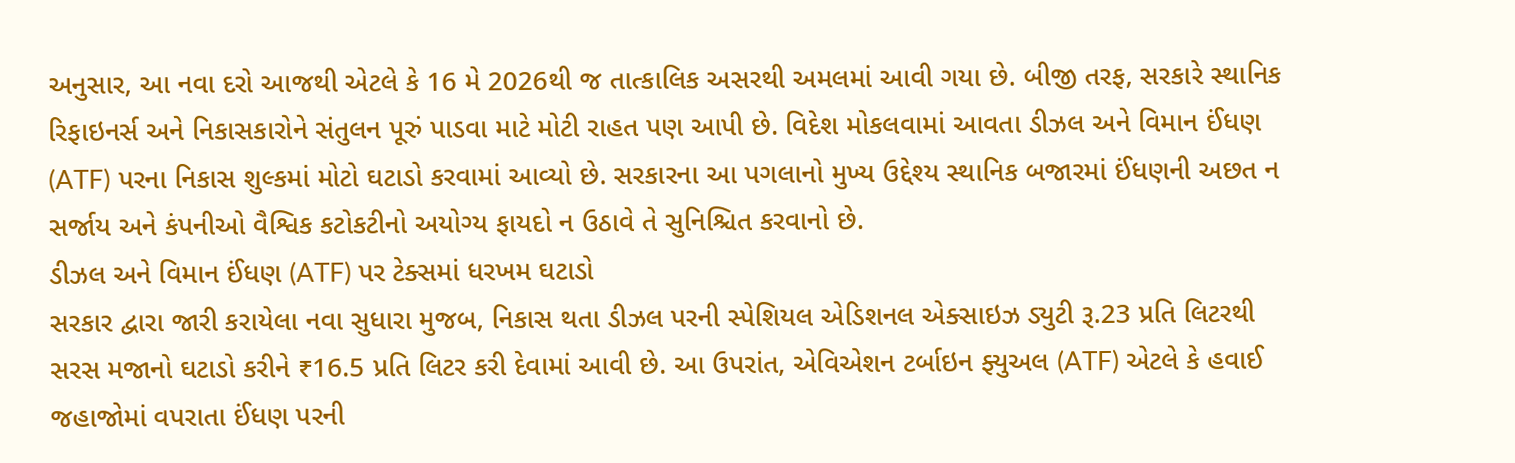અનુસાર, આ નવા દરો આજથી એટલે કે 16 મે 2026થી જ તાત્કાલિક અસરથી અમલમાં આવી ગયા છે. બીજી તરફ, સરકારે સ્થાનિક રિફાઇનર્સ અને નિકાસકારોને સંતુલન પૂરું પાડવા માટે મોટી રાહત પણ આપી છે. વિદેશ મોકલવામાં આવતા ડીઝલ અને વિમાન ઈંધણ (ATF) પરના નિકાસ શુલ્કમાં મોટો ઘટાડો કરવામાં આવ્યો છે. સરકારના આ પગલાનો મુખ્ય ઉદ્દેશ્ય સ્થાનિક બજારમાં ઈંધણની અછત ન સર્જાય અને કંપનીઓ વૈશ્વિક કટોકટીનો અયોગ્ય ફાયદો ન ઉઠાવે તે સુનિશ્ચિત કરવાનો છે.
ડીઝલ અને વિમાન ઈંધણ (ATF) પર ટેક્સમાં ધરખમ ઘટાડો
સરકાર દ્વારા જારી કરાયેલા નવા સુધારા મુજબ, નિકાસ થતા ડીઝલ પરની સ્પેશિયલ એડિશનલ એક્સાઇઝ ડ્યુટી રૂ.23 પ્રતિ લિટરથી સરસ મજાનો ઘટાડો કરીને ₹16.5 પ્રતિ લિટર કરી દેવામાં આવી છે. આ ઉપરાંત, એવિએશન ટર્બાઇન ફ્યુઅલ (ATF) એટલે કે હવાઈ જહાજોમાં વપરાતા ઈંધણ પરની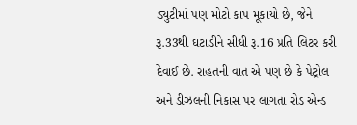ડ્યુટીમાં પણ મોટો કાપ મૂકાયો છે, જેને રૂ.33થી ઘટાડીને સીધી રૂ.16 પ્રતિ લિટર કરી દેવાઈ છે. રાહતની વાત એ પણ છે કે પેટ્રોલ અને ડીઝલની નિકાસ પર લાગતા રોડ એન્ડ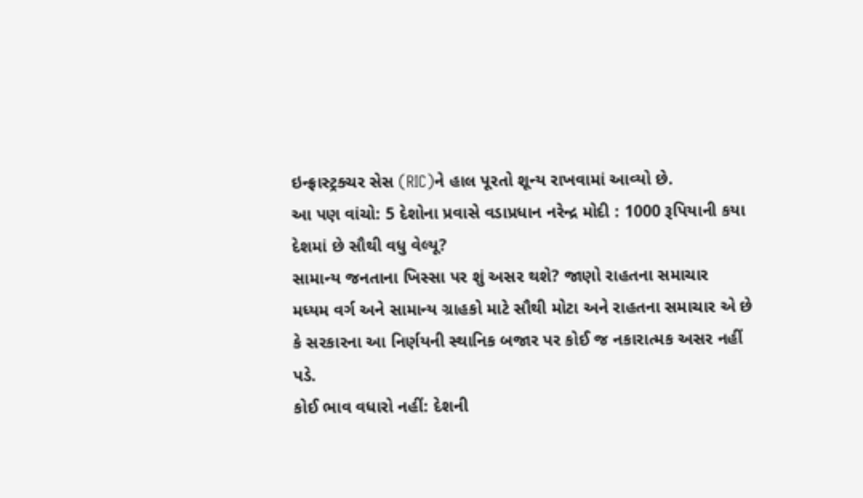ઇન્ફ્રાસ્ટ્રક્ચર સેસ (RIC)ને હાલ પૂરતો શૂન્ય રાખવામાં આવ્યો છે.
આ પણ વાંચો: 5 દેશોના પ્રવાસે વડાપ્રધાન નરેન્દ્ર મોદી : 1000 રૂપિયાની કયા દેશમાં છે સૌથી વધુ વેલ્યૂ?
સામાન્ય જનતાના ખિસ્સા પર શું અસર થશે? જાણો રાહતના સમાચાર
મધ્યમ વર્ગ અને સામાન્ય ગ્રાહકો માટે સૌથી મોટા અને રાહતના સમાચાર એ છે કે સરકારના આ નિર્ણયની સ્થાનિક બજાર પર કોઈ જ નકારાત્મક અસર નહીં પડે.
કોઈ ભાવ વધારો નહીં: દેશની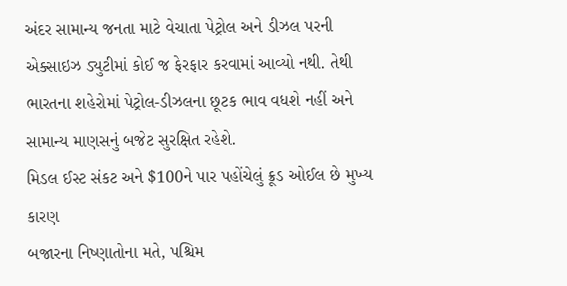અંદર સામાન્ય જનતા માટે વેચાતા પેટ્રોલ અને ડીઝલ પરની એક્સાઇઝ ડ્યુટીમાં કોઈ જ ફેરફાર કરવામાં આવ્યો નથી. તેથી ભારતના શહેરોમાં પેટ્રોલ-ડીઝલના છૂટક ભાવ વધશે નહીં અને સામાન્ય માણસનું બજેટ સુરક્ષિત રહેશે.
મિડલ ઈસ્ટ સંકટ અને $100ને પાર પહોંચેલું ક્રૂડ ઓઈલ છે મુખ્ય કારણ
બજારના નિષ્ણાતોના મતે, પશ્ચિમ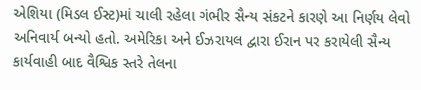એશિયા (મિડલ ઈસ્ટ)માં ચાલી રહેલા ગંભીર સૈન્ય સંકટને કારણે આ નિર્ણય લેવો અનિવાર્ય બન્યો હતો. અમેરિકા અને ઈઝરાયલ દ્વારા ઈરાન પર કરાયેલી સૈન્ય કાર્યવાહી બાદ વૈશ્વિક સ્તરે તેલના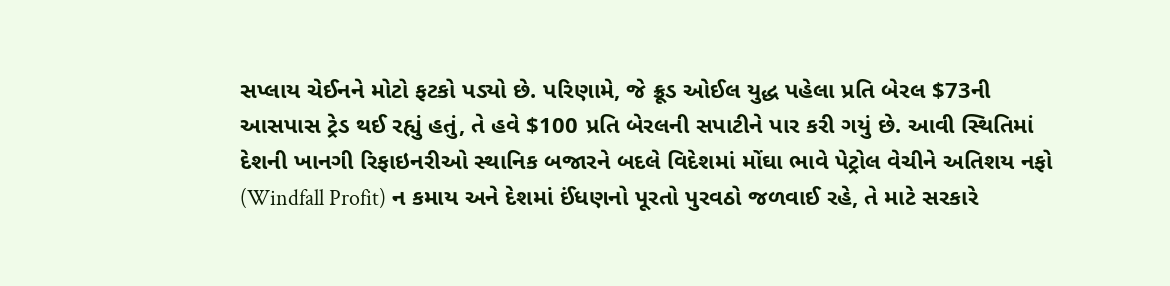સપ્લાય ચેઈનને મોટો ફટકો પડ્યો છે. પરિણામે, જે ક્રૂડ ઓઈલ યુદ્ધ પહેલા પ્રતિ બેરલ $73ની આસપાસ ટ્રેડ થઈ રહ્યું હતું, તે હવે $100 પ્રતિ બેરલની સપાટીને પાર કરી ગયું છે. આવી સ્થિતિમાં દેશની ખાનગી રિફાઇનરીઓ સ્થાનિક બજારને બદલે વિદેશમાં મોંઘા ભાવે પેટ્રોલ વેચીને અતિશય નફો (Windfall Profit) ન કમાય અને દેશમાં ઈંધણનો પૂરતો પુરવઠો જળવાઈ રહે, તે માટે સરકારે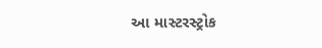આ માસ્ટરસ્ટ્રોક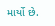માર્યો છે.